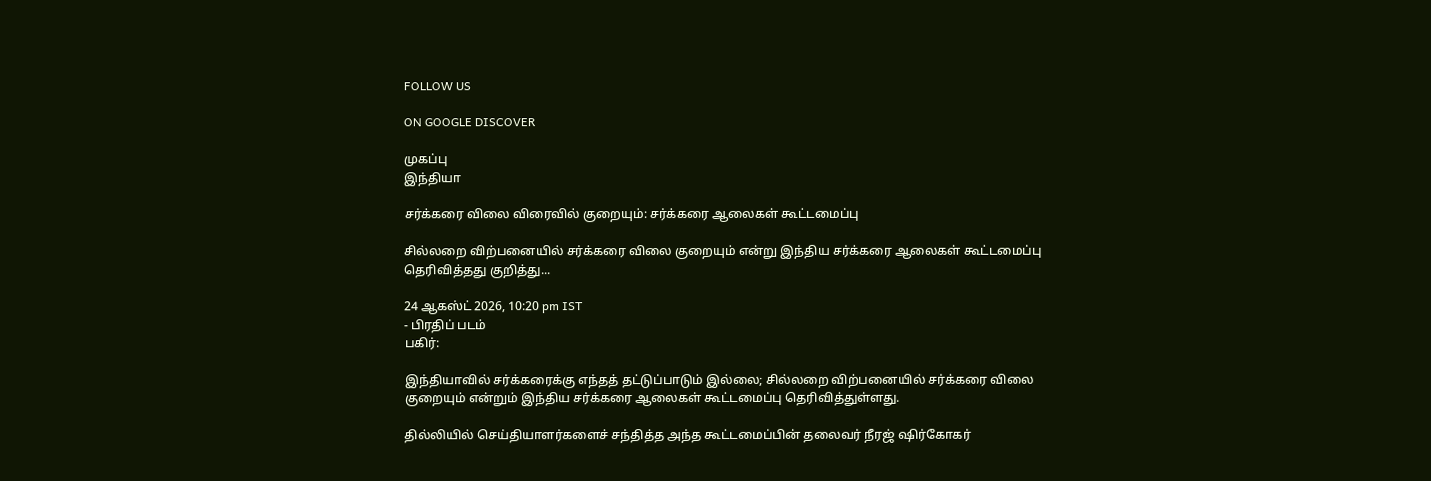FOLLOW US

ON GOOGLE DISCOVER

முகப்பு
இந்தியா

சர்க்கரை விலை விரைவில் குறையும்: சர்க்கரை ஆலைகள் கூட்டமைப்பு

சில்லறை விற்பனையில் சர்க்கரை விலை குறையும் என்று இந்திய சர்க்கரை ஆலைகள் கூட்டமைப்பு தெரிவித்தது குறித்து...

24 ஆகஸ்ட் 2026, 10:20 pm IST
- பிரதிப் படம்
பகிர்:

இந்தியாவில் சர்க்கரைக்கு எந்தத் தட்டுப்பாடும் இல்லை; சில்லறை விற்பனையில் சர்க்கரை விலை குறையும் என்றும் இந்திய சர்க்கரை ஆலைகள் கூட்டமைப்பு தெரிவித்துள்ளது.

தில்லியில் செய்தியாளர்களைச் சந்தித்த அந்த கூட்டமைப்பின் தலைவர் நீரஜ் ஷிர்கோகர்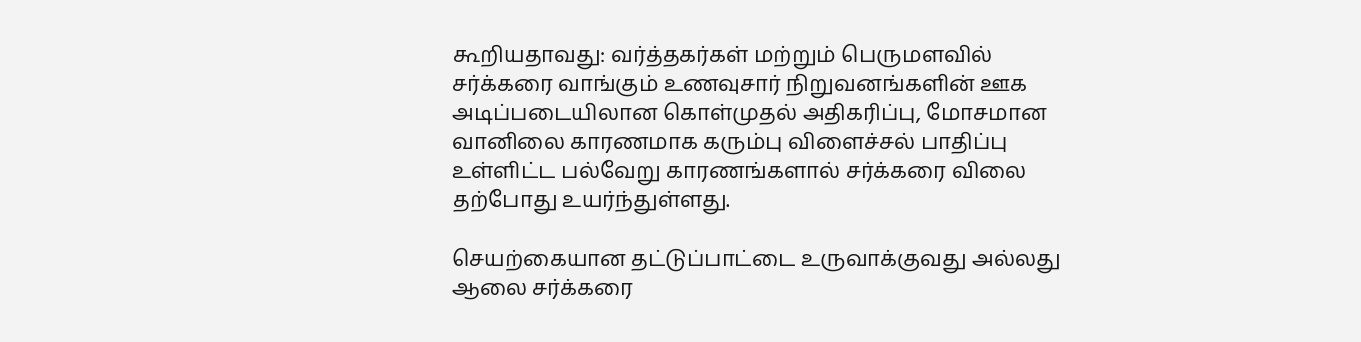கூறியதாவது: வர்த்தகர்கள் மற்றும் பெருமளவில் சர்க்கரை வாங்கும் உணவுசார் நிறுவனங்களின் ஊக அடிப்படையிலான கொள்முதல் அதிகரிப்பு, மோசமான வானிலை காரணமாக கரும்பு விளைச்சல் பாதிப்பு உள்ளிட்ட பல்வேறு காரணங்களால் சர்க்கரை விலை தற்போது உயர்ந்துள்ளது.

செயற்கையான தட்டுப்பாட்டை உருவாக்குவது அல்லது ஆலை சர்க்கரை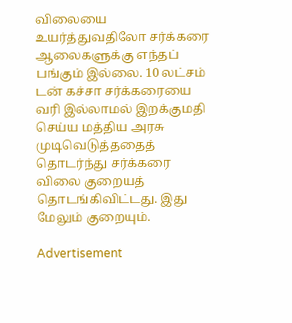விலையை உயர்த்துவதிலோ சர்க்கரை ஆலைகளுக்கு எந்தப் பங்கும் இல்லை. 10 லட்சம் டன் கச்சா சர்க்கரையை வரி இல்லாமல் இறக்குமதி செய்ய மத்திய அரசு முடிவெடுத்ததைத் தொடர்ந்து சர்க்கரை விலை குறையத் தொடங்கிவிட்டது. இது மேலும் குறையும்.

Advertisement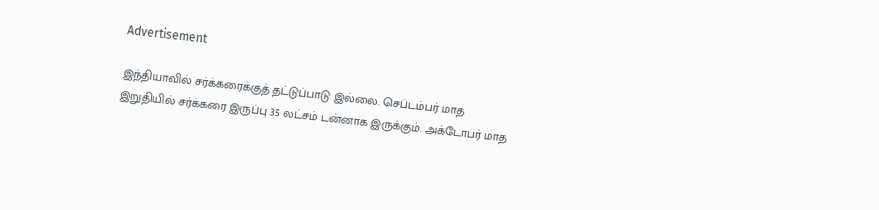Advertisement

இந்தியாவில் சர்க்கரைக்குத் தட்டுப்பாடு இல்லை. செப்டம்பர் மாத இறுதியில் சர்க்கரை இருப்பு 35 லட்சம் டன்னாக இருக்கும். அக்டோபர் மாத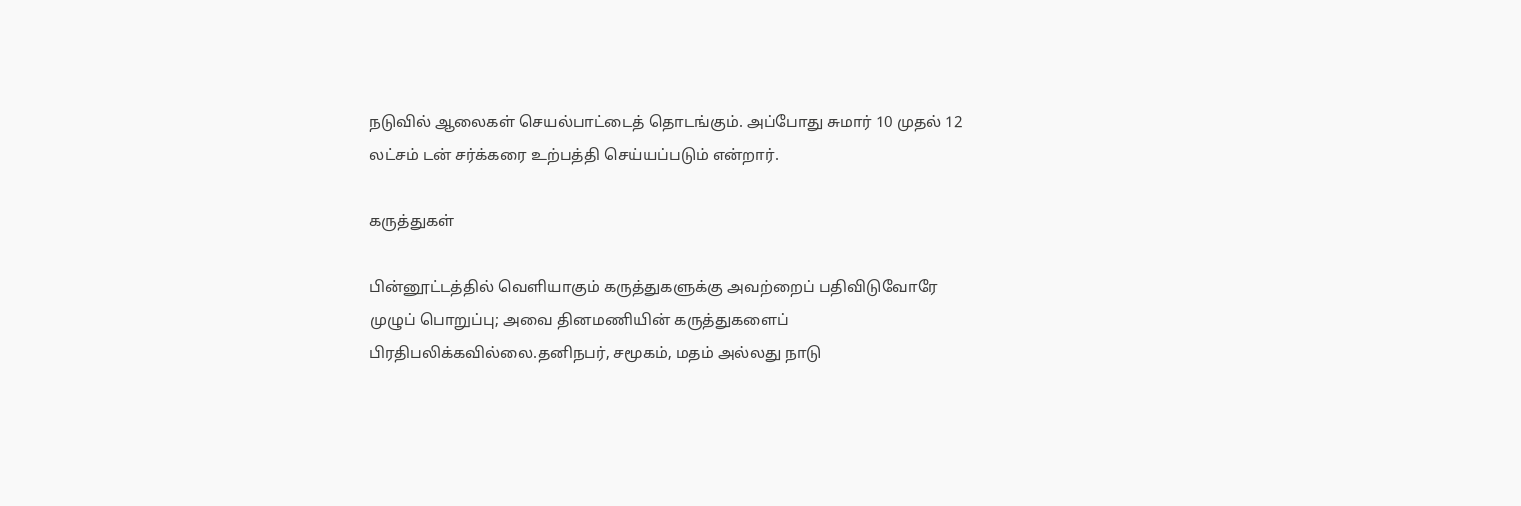நடுவில் ஆலைகள் செயல்பாட்டைத் தொடங்கும். அப்போது சுமார் 10 முதல் 12 லட்சம் டன் சர்க்கரை உற்பத்தி செய்யப்படும் என்றார்.

கருத்துகள்

பின்னூட்டத்தில் வெளியாகும் கருத்துகளுக்கு அவற்றைப் பதிவிடுவோரே முழுப் பொறுப்பு; அவை தினமணியின் கருத்துகளைப் பிரதிபலிக்கவில்லை.தனிநபர், சமூகம், மதம் அல்லது நாடு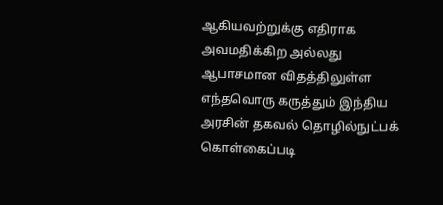ஆகியவற்றுக்கு எதிராக அவமதிக்கிற அல்லது ஆபாசமான விதத்திலுள்ள எந்தவொரு கருத்தும் இந்திய அரசின் தகவல் தொழில்நுட்பக் கொள்கைப்படி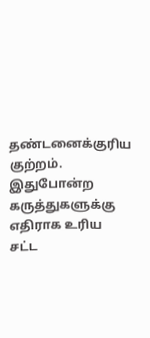தண்டனைக்குரிய குற்றம். இதுபோன்ற கருத்துகளுக்கு எதிராக உரிய சட்ட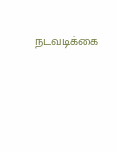நடவடிக்கை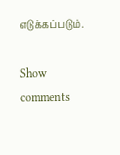எடுக்கப்படும்.

Show comments